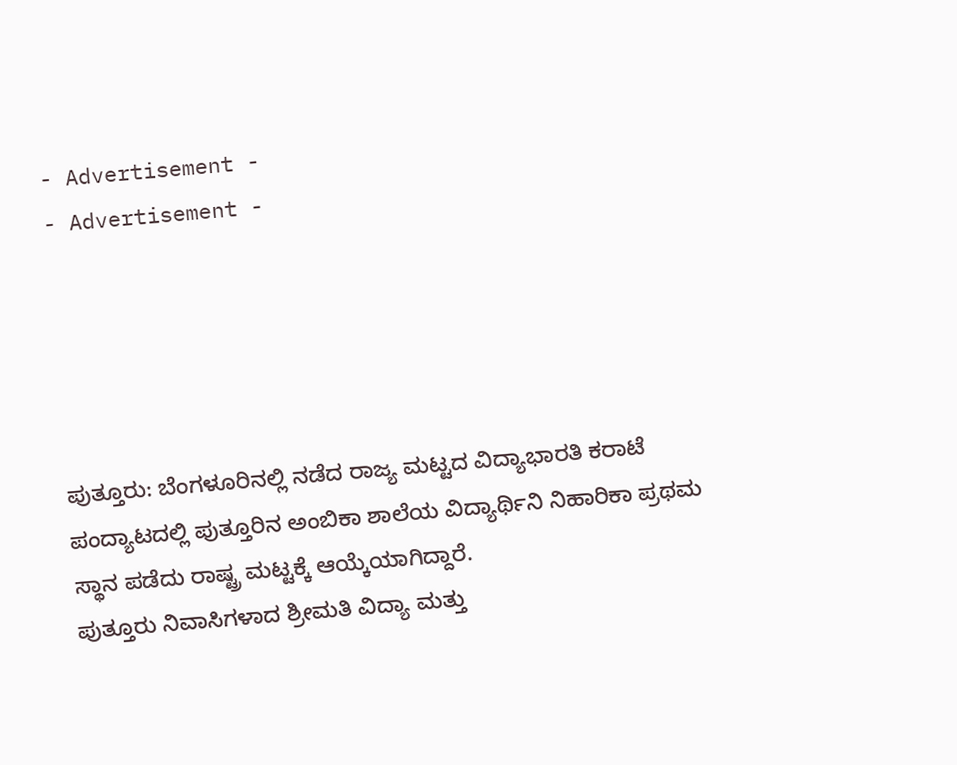- Advertisement -
- Advertisement -





ಪುತ್ತೂರು: ಬೆಂಗಳೂರಿನಲ್ಲಿ ನಡೆದ ರಾಜ್ಯ ಮಟ್ಟದ ವಿದ್ಯಾಭಾರತಿ ಕರಾಟೆ ಪಂದ್ಯಾಟದಲ್ಲಿ ಪುತ್ತೂರಿನ ಅಂಬಿಕಾ ಶಾಲೆಯ ವಿದ್ಯಾರ್ಥಿನಿ ನಿಹಾರಿಕಾ ಪ್ರಥಮ ಸ್ಥಾನ ಪಡೆದು ರಾಷ್ಟ್ರ ಮಟ್ಟಕ್ಕೆ ಆಯ್ಕೆಯಾಗಿದ್ದಾರೆ.
ಪುತ್ತೂರು ನಿವಾಸಿಗಳಾದ ಶ್ರೀಮತಿ ವಿದ್ಯಾ ಮತ್ತು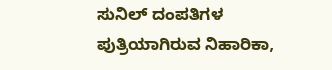ಸುನಿಲ್ ದಂಪತಿಗಳ ಪುತ್ರಿಯಾಗಿರುವ ನಿಹಾರಿಕಾ,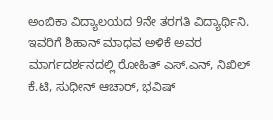ಅಂಬಿಕಾ ವಿದ್ಯಾಲಯದ 9ನೇ ತರಗತಿ ವಿದ್ಯಾರ್ಥಿನಿ.
ಇವರಿಗೆ ಶಿಹಾನ್ ಮಾಧವ ಅಳಿಕೆ ಅವರ ಮಾರ್ಗದರ್ಶನದಲ್ಲಿ ರೋಹಿತ್ ಎಸ್.ಎನ್, ನಿಖಿಲ್ ಕೆ.ಟಿ, ಸುಧೀನ್ ಆಚಾರ್, ಭವಿಷ್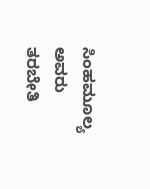ಸಿಂಹಮೂಲ್ಯ ಅವರು ತರಬೇತಿ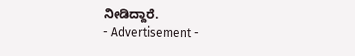ನೀಡಿದ್ದಾರೆ.
- Advertisement -